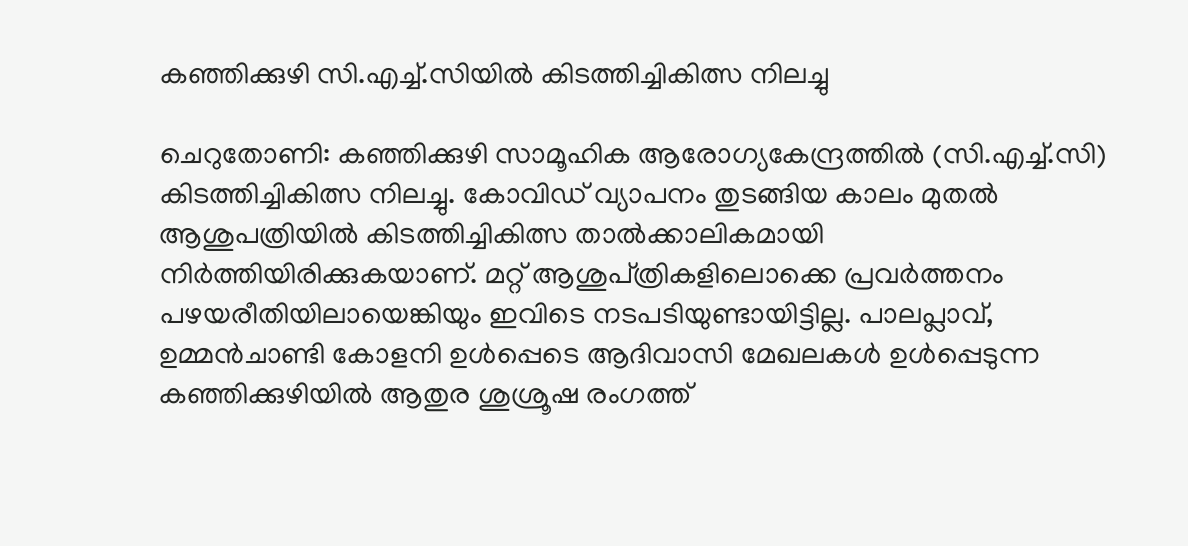കഞ്ഞിക്കുഴി സി.എച്ച്.സിയില്‍ കിടത്തിച്ചികിത്സ നിലച്ചു

ചെറുതോണി: കഞ്ഞിക്കുഴി സാമൂഹിക ആരോഗ്യകേന്ദ്രത്തിൽ (സി.എച്ച്.സി) കിടത്തിച്ചികിത്സ നിലച്ചു. കോവിഡ് വ്യാപനം തുടങ്ങിയ കാലം മുതല്‍ ആശുപത്രിയില്‍ കിടത്തിച്ചികിത്സ താൽക്കാലികമായി നിര്‍ത്തിയിരിക്കുകയാണ്. മറ്റ് ആശുപ്ത്രികളിലൊക്കെ പ്രവർത്തനം പഴയരീതിയിലായെങ്കിയും ഇവിടെ നടപടിയുണ്ടായിട്ടില്ല. പാലപ്ലാവ്, ഉമ്മന്‍ചാണ്ടി കോളനി ഉള്‍പ്പെടെ ആദിവാസി മേഖലകള്‍ ഉള്‍പ്പെടുന്ന കഞ്ഞിക്കുഴിയില്‍ ആതുര ശുശ്രൂഷ രംഗത്ത്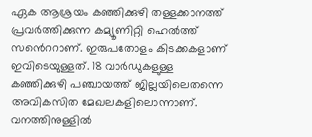ഏക ആശ്രയം കഞ്ഞിക്കുഴി തള്ളക്കാനത്ത് പ്രവര്‍ത്തിക്കുന്ന കമ്യൂണിറ്റി ഹെല്‍ത്ത് സൻെററാണ്. ഇരുപതോളം കിടക്കകളാണ് ഇവിടെയുള്ളത്. 18 വാര്‍ഡുകളുള്ള കഞ്ഞിക്കുഴി പഞ്ചായത്ത് ജില്ലയിലെതന്നെ അവികസിത മേഖലകളിലൊന്നാണ്. വനത്തിനുള്ളില്‍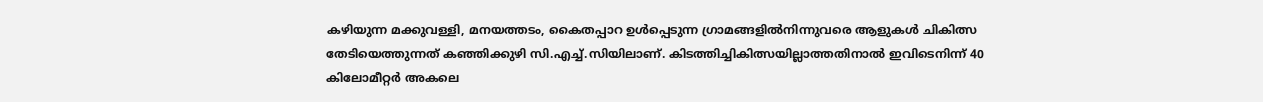കഴിയുന്ന മക്കുവള്ളി, മനയത്തടം, കൈതപ്പാറ ഉള്‍പ്പെടുന്ന ഗ്രാമങ്ങളില്‍നിന്നുവരെ ആളുകള്‍ ചികിത്സ തേടിയെത്തുന്നത് കഞ്ഞിക്കുഴി സി.എച്ച്.സിയിലാണ്. കിടത്തിച്ചികിത്സയില്ലാത്തതിനാല്‍ ഇവിടെനിന്ന് 40 കിലോമീറ്റര്‍ അകലെ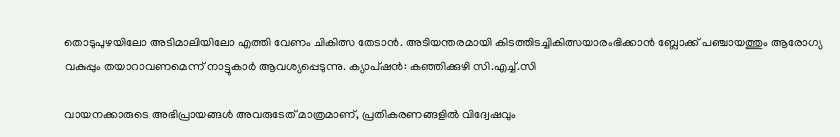തൊടുപുഴയിലോ അടിമാലിയിലോ എത്തി വേണം ചികിത്സ തേടാന്‍. അടിയന്തരമായി കിടത്തിടച്ചികിത്സയാരംഭിക്കാന്‍ ബ്ലോക്ക് പഞ്ചായത്തും ആരോഗ്യ വകുപ്പും തയാറാവണമെന്ന് നാട്ടുകാർ ആവശ്യപ്പെടുന്നു. ക്യാപ്ഷന്‍: കഞ്ഞിക്കുഴി സി.എച്ച്.സി

വായനക്കാരുടെ അഭിപ്രായങ്ങള്‍ അവരുടേത് മാത്രമാണ്, പ്രതികരണങ്ങളിൽ വിദ്വേഷവും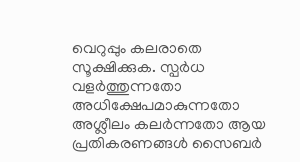വെറുപ്പും കലരാതെ സൂക്ഷിക്കുക. സ്പർധ വളർത്തുന്നതോ അധിക്ഷേപമാകുന്നതോ അശ്ലീലം കലർന്നതോ ആയ പ്രതികരണങ്ങൾ സൈബർ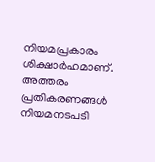നിയമപ്രകാരം ശിക്ഷാർഹമാണ്. അത്തരം പ്രതികരണങ്ങൾ നിയമനടപടി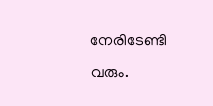നേരിടേണ്ടി വരും.